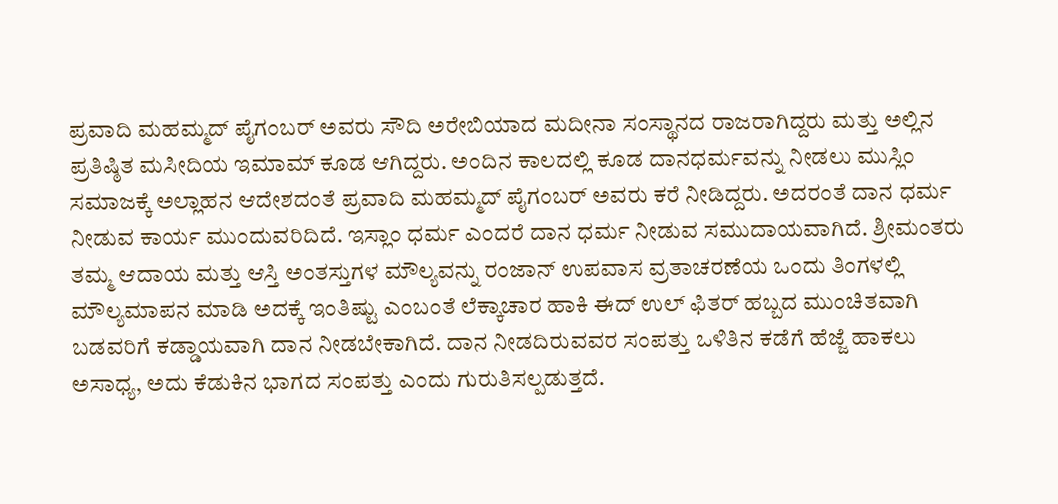ಪ್ರವಾದಿ ಮಹಮ್ಮದ್ ಪೈಗಂಬರ್ ಅವರು ಸೌದಿ ಅರೇಬಿಯಾದ ಮದೀನಾ ಸಂಸ್ಥಾನದ ರಾಜರಾಗಿದ್ದರು ಮತ್ತು ಅಲ್ಲಿನ ಪ್ರತಿಷ್ಠಿತ ಮಸೀದಿಯ ಇಮಾಮ್ ಕೂಡ ಆಗಿದ್ದರು. ಅಂದಿನ ಕಾಲದಲ್ಲಿ ಕೂಡ ದಾನಧರ್ಮವನ್ನು ನೀಡಲು ಮುಸ್ಲಿಂ ಸಮಾಜಕ್ಕೆ ಅಲ್ಲಾಹನ ಆದೇಶದಂತೆ ಪ್ರವಾದಿ ಮಹಮ್ಮದ್ ಪೈಗಂಬರ್ ಅವರು ಕರೆ ನೀಡಿದ್ದರು. ಅದರಂತೆ ದಾನ ಧರ್ಮ ನೀಡುವ ಕಾರ್ಯ ಮುಂದುವರಿದಿದೆ. ಇಸ್ಲಾಂ ಧರ್ಮ ಎಂದರೆ ದಾನ ಧರ್ಮ ನೀಡುವ ಸಮುದಾಯವಾಗಿದೆ. ಶ್ರೀಮಂತರು ತಮ್ಮ ಆದಾಯ ಮತ್ತು ಆಸ್ತಿ ಅಂತಸ್ತುಗಳ ಮೌಲ್ಯವನ್ನು ರಂಜಾನ್ ಉಪವಾಸ ವ್ರತಾಚರಣೆಯ ಒಂದು ತಿಂಗಳಲ್ಲಿ ಮೌಲ್ಯಮಾಪನ ಮಾಡಿ ಅದಕ್ಕೆ ಇಂತಿಷ್ಟು ಎಂಬಂತೆ ಲೆಕ್ಕಾಚಾರ ಹಾಕಿ ಈದ್ ಉಲ್ ಫಿತರ್ ಹಬ್ಬದ ಮುಂಚಿತವಾಗಿ ಬಡವರಿಗೆ ಕಡ್ಡಾಯವಾಗಿ ದಾನ ನೀಡಬೇಕಾಗಿದೆ. ದಾನ ನೀಡದಿರುವವರ ಸಂಪತ್ತು ಒಳಿತಿನ ಕಡೆಗೆ ಹೆಜ್ಜೆ ಹಾಕಲು ಅಸಾಧ್ಯ, ಅದು ಕೆಡುಕಿನ ಭಾಗದ ಸಂಪತ್ತು ಎಂದು ಗುರುತಿಸಲ್ಪಡುತ್ತದೆ.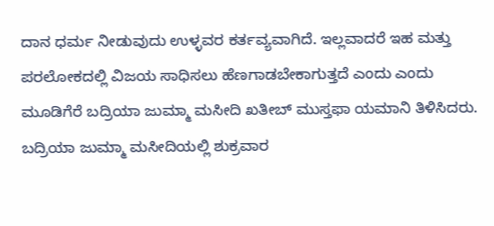ದಾನ ಧರ್ಮ ನೀಡುವುದು ಉಳ್ಳವರ ಕರ್ತವ್ಯವಾಗಿದೆ. ಇಲ್ಲವಾದರೆ ಇಹ ಮತ್ತು ಪರಲೋಕದಲ್ಲಿ ವಿಜಯ ಸಾಧಿಸಲು ಹೆಣಗಾಡಬೇಕಾಗುತ್ತದೆ ಎಂದು ಎಂದು ಮೂಡಿಗೆರೆ ಬದ್ರಿಯಾ ಜುಮ್ಮಾ ಮಸೀದಿ ಖತೀಬ್ ಮುಸ್ತಫಾ ಯಮಾನಿ ತಿಳಿಸಿದರು.
ಬದ್ರಿಯಾ ಜುಮ್ಮಾ ಮಸೀದಿಯಲ್ಲಿ ಶುಕ್ರವಾರ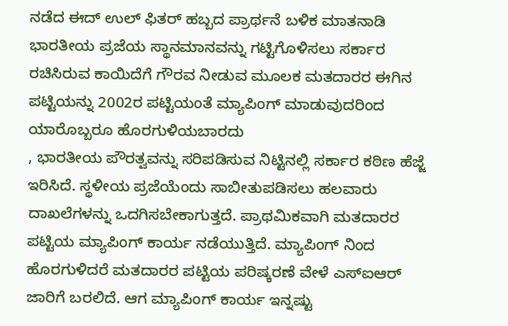ನಡೆದ ಈದ್ ಉಲ್ ಫಿತರ್ ಹಬ್ಬದ ಪ್ರಾರ್ಥನೆ ಬಳಿಕ ಮಾತನಾಡಿ ಭಾರತೀಯ ಪ್ರಜೆಯ ಸ್ಥಾನಮಾನವನ್ನು ಗಟ್ಟಿಗೊಳಿಸಲು ಸರ್ಕಾರ ರಚಿಸಿರುವ ಕಾಯಿದೆಗೆ ಗೌರವ ನೀಡುವ ಮೂಲಕ ಮತದಾರರ ಈಗಿನ ಪಟ್ಟಿಯನ್ನು 2002ರ ಪಟ್ಟಿಯಂತೆ ಮ್ಯಾಪಿಂಗ್ ಮಾಡುವುದರಿಂದ ಯಾರೊಬ್ಬರೂ ಹೊರಗುಳಿಯಬಾರದು
, ಭಾರತೀಯ ಪೌರತ್ವವನ್ನು ಸರಿಪಡಿಸುವ ನಿಟ್ಟಿನಲ್ಲಿ ಸರ್ಕಾರ ಕಠಿಣ ಹೆಜ್ಜೆ ಇರಿಸಿದೆ. ಸ್ಥಳೀಯ ಪ್ರಜೆಯೆಂದು ಸಾಬೀತುಪಡಿಸಲು ಹಲವಾರು ದಾಖಲೆಗಳನ್ನು ಒದಗಿಸಬೇಕಾಗುತ್ತದೆ. ಪ್ರಾಥಮಿಕವಾಗಿ ಮತದಾರರ ಪಟ್ಟಿಯ ಮ್ಯಾಪಿಂಗ್ ಕಾರ್ಯ ನಡೆಯುತ್ತಿದೆ. ಮ್ಯಾಪಿಂಗ್ ನಿಂದ ಹೊರಗುಳಿದರೆ ಮತದಾರರ ಪಟ್ಟಿಯ ಪರಿಷ್ಕರಣೆ ವೇಳೆ ಎಸ್ಐಆರ್ ಜಾರಿಗೆ ಬರಲಿದೆ. ಆಗ ಮ್ಯಾಪಿಂಗ್ ಕಾರ್ಯ ಇನ್ನಷ್ಟು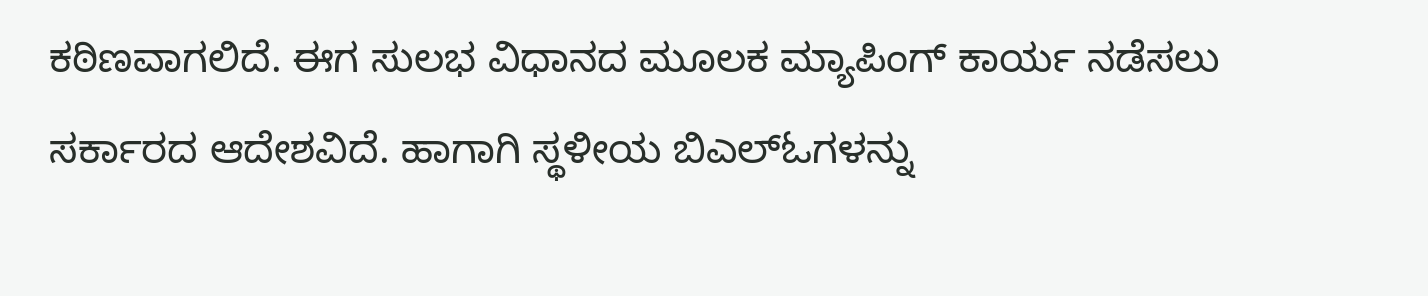ಕಠಿಣವಾಗಲಿದೆ. ಈಗ ಸುಲಭ ವಿಧಾನದ ಮೂಲಕ ಮ್ಯಾಪಿಂಗ್ ಕಾರ್ಯ ನಡೆಸಲು ಸರ್ಕಾರದ ಆದೇಶವಿದೆ. ಹಾಗಾಗಿ ಸ್ಥಳೀಯ ಬಿಎಲ್ಓಗಳನ್ನು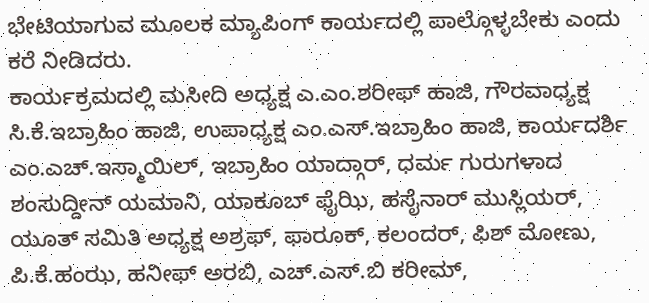ಭೇಟಿಯಾಗುವ ಮೂಲಕ ಮ್ಯಾಪಿಂಗ್ ಕಾರ್ಯದಲ್ಲಿ ಪಾಲ್ಗೊಳ್ಳಬೇಕು ಎಂದು ಕರೆ ನೀಡಿದರು.
ಕಾರ್ಯಕ್ರಮದಲ್ಲಿ ಮಸೀದಿ ಅಧ್ಯಕ್ಷ ಎ.ಎಂ.ಶರೀಫ್ ಹಾಜಿ, ಗೌರವಾಧ್ಯಕ್ಷ ಸಿ.ಕೆ.ಇಬ್ರಾಹಿಂ ಹಾಜಿ, ಉಪಾಧ್ಯಕ್ಷ ಎಂ.ಎಸ್.ಇಬ್ರಾಹಿಂ ಹಾಜಿ, ಕಾರ್ಯದರ್ಶಿ ಎಂ.ಎಚ್.ಇಸ್ಮಾಯಿಲ್, ಇಬ್ರಾಹಿಂ ಯಾದ್ಗಾರ್, ಧರ್ಮ ಗುರುಗಳಾದ ಶಂಸುದ್ದೀನ್ ಯಮಾನಿ, ಯಾಕೂಬ್ ಫೈಝಿ, ಹಸೈನಾರ್ ಮುಸ್ಲಿಯರ್, ಯೂತ್ ಸಮಿತಿ ಅಧ್ಯಕ್ಷ ಅಶ್ರಫ್, ಫಾರೂಕ್, ಕಲಂದರ್, ಫಿಶ್ ಮೋಣು, ಪಿ.ಕೆ.ಹಂಝ, ಹನೀಫ್ ಅರಬಿ, ಎಚ್.ಎಸ್.ಬಿ ಕರೀಮ್,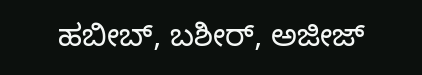ಹಬೀಬ್, ಬಶೀರ್, ಅಜೀಜ್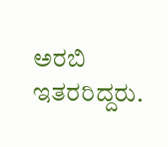ಅರಬಿ ಇತರರಿದ್ದರು.